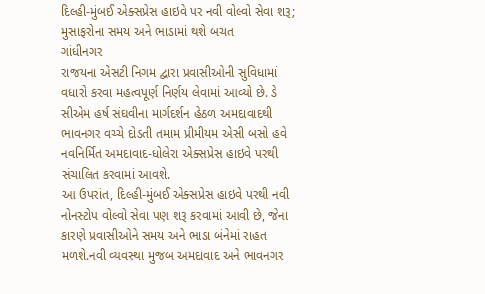દિલ્હી-મુંબઈ એક્સપ્રેસ હાઇવે પર નવી વોલ્વો સેવા શરૂ; મુસાફરોના સમય અને ભાડામાં થશે બચત
ગાંધીનગર
રાજયના એસટી નિગમ દ્વારા પ્રવાસીઓની સુવિધામાં વધારો કરવા મહત્વપૂર્ણ નિર્ણય લેવામાં આવ્યો છે. ડે સીએમ હર્ષ સંઘવીના માર્ગદર્શન હેઠળ અમદાવાદથી ભાવનગર વચ્ચે દોડતી તમામ પ્રીમીયમ એસી બસો હવે નવનિર્મિત અમદાવાદ-ધોલેરા એક્સપ્રેસ હાઇવે પરથી સંચાલિત કરવામાં આવશે.
આ ઉપરાંત, દિલ્હી-મુંબઈ એક્સપ્રેસ હાઇવે પરથી નવી નોનસ્ટોપ વોલ્વો સેવા પણ શરૂ કરવામાં આવી છે, જેના કારણે પ્રવાસીઓને સમય અને ભાડા બંનેમાં રાહત મળશે.નવી વ્યવસ્થા મુજબ અમદાવાદ અને ભાવનગર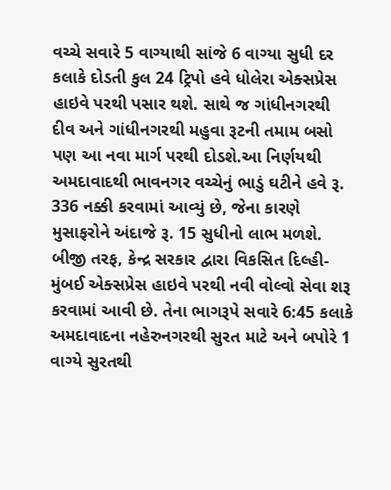વચ્ચે સવારે 5 વાગ્યાથી સાંજે 6 વાગ્યા સુધી દર કલાકે દોડતી કુલ 24 ટ્રિપો હવે ધોલેરા એક્સપ્રેસ હાઇવે પરથી પસાર થશે. સાથે જ ગાંધીનગરથી દીવ અને ગાંધીનગરથી મહુવા રૂટની તમામ બસો પણ આ નવા માર્ગ પરથી દોડશે.આ નિર્ણયથી અમદાવાદથી ભાવનગર વચ્ચેનું ભાડું ઘટીને હવે રૂ. 336 નક્કી કરવામાં આવ્યું છે, જેના કારણે મુસાફરોને અંદાજે રૂ. 15 સુધીનો લાભ મળશે.
બીજી તરફ, કેન્દ્ર સરકાર દ્વારા વિકસિત દિલ્હી-મુંબઈ એક્સપ્રેસ હાઇવે પરથી નવી વોલ્વો સેવા શરૂ કરવામાં આવી છે. તેના ભાગરૂપે સવારે 6:45 કલાકે અમદાવાદના નહેરુનગરથી સુરત માટે અને બપોરે 1 વાગ્યે સુરતથી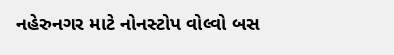નહેરુનગર માટે નોનસ્ટોપ વોલ્વો બસ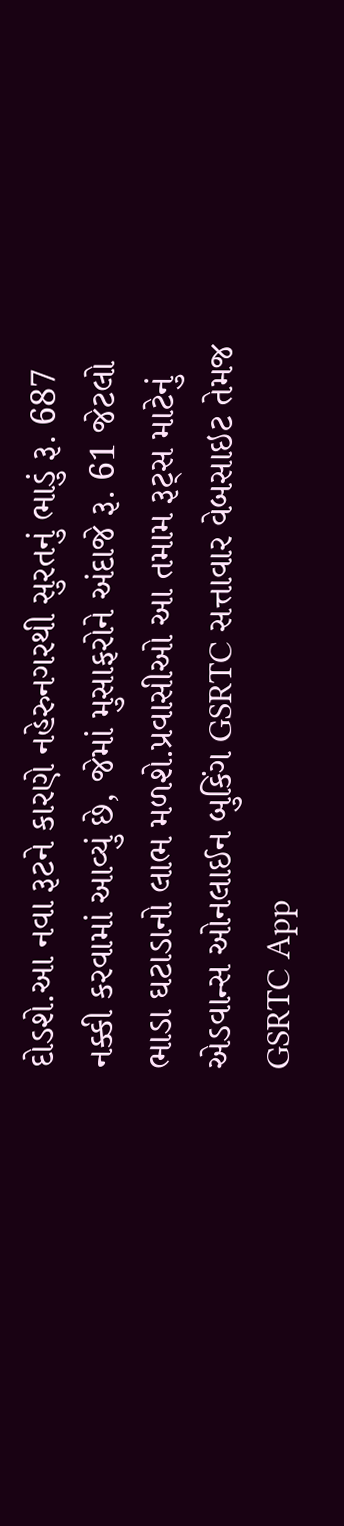દોડશે.આ નવા રૂટને કારણે નહેરુનગરથી સુરતનું ભાડું રૂ. 687 નક્કી કરવામાં આવ્યું છે, જેમાં મુસાફરોને અંદાજે રૂ. 61 જેટલો ભાડા ઘટાડાનો લાભ મળશે.પ્રવાસીઓ આ તમામ રૂટ્સ માટેનું એડવાન્સ ઓનલાઈન બુકિંગ GSRTC સત્તાવાર વેબસાઇટ તેમજ GSRTC App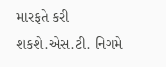મારફતે કરી શકશે.એસ.ટી. નિગમે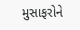મુસાફરોને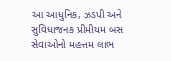આ આધુનિક, ઝડપી અને સુવિધાજનક પ્રીમીયમ બસ સેવાઓનો મહત્તમ લાભ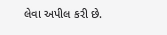લેવા અપીલ કરી છે.